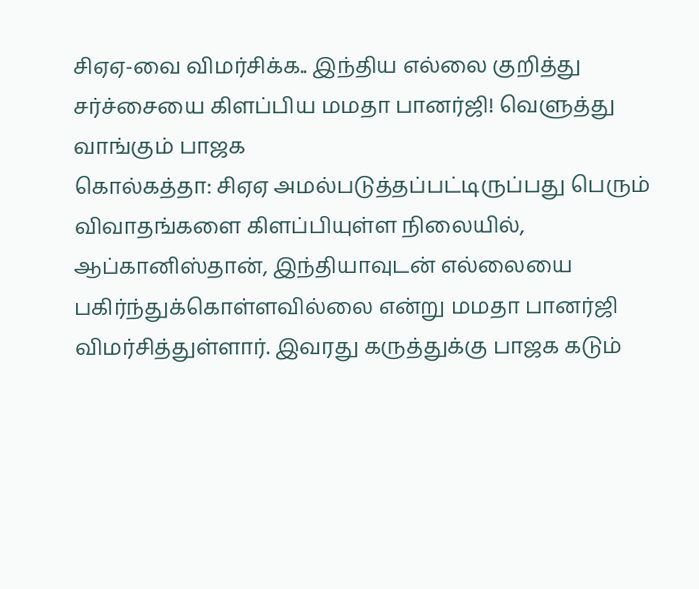சிஏஏ-வை விமர்சிக்க.. இந்திய எல்லை குறித்து சர்ச்சையை கிளப்பிய மமதா பானர்ஜி! வெளுத்து வாங்கும் பாஜக
கொல்கத்தா: சிஏஏ அமல்படுத்தப்பட்டிருப்பது பெரும் விவாதங்களை கிளப்பியுள்ள நிலையில், ஆப்கானிஸ்தான், இந்தியாவுடன் எல்லையை பகிர்ந்துக்கொள்ளவில்லை என்று மமதா பானர்ஜி விமர்சித்துள்ளார். இவரது கருத்துக்கு பாஜக கடும்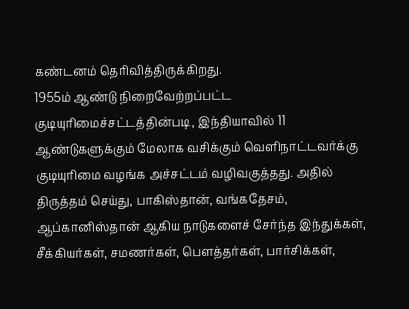கண்டனம் தெரிவித்திருக்கிறது.
1955ம் ஆண்டு நிறைவேற்றப்பட்ட குடியுரிமைச்சட்டத்தின்படி, இந்தியாவில் 11 ஆண்டுகளுக்கும் மேலாக வசிக்கும் வெளிநாட்டவர்க்கு குடியுரிமை வழங்க அச்சட்டம் வழிவகுத்தது. அதில் திருத்தம் செய்து, பாகிஸ்தான், வங்கதேசம், ஆப்கானிஸ்தான் ஆகிய நாடுகளைச் சேர்ந்த இந்துக்கள், சீக்கியர்கள், சமணர்கள், பௌத்தர்கள், பார்சிக்கள்,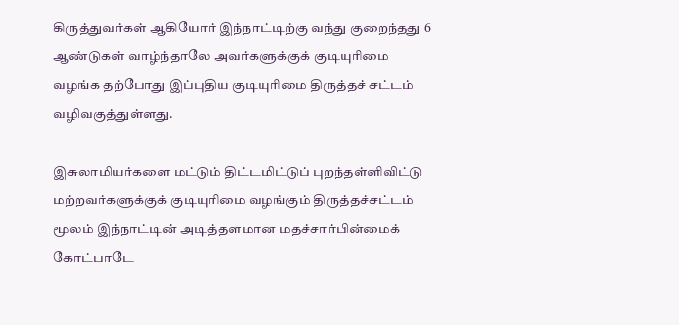கிருத்துவர்கள் ஆகியோர் இந்நாட்டிற்கு வந்து குறைந்தது 6 ஆண்டுகள் வாழ்ந்தாலே அவர்களுக்குக் குடியுரிமை வழங்க தற்போது இப்புதிய குடியுரிமை திருத்தச் சட்டம் வழிவகுத்துள்ளது.

இசுலாமியர்களை மட்டும் திட்டமிட்டுப் புறந்தள்ளிவிட்டு மற்றவர்களுக்குக் குடியுரிமை வழங்கும் திருத்தச்சட்டம் மூலம் இந்நாட்டின் அடித்தளமான மதச்சார்பின்மைக் கோட்பாடே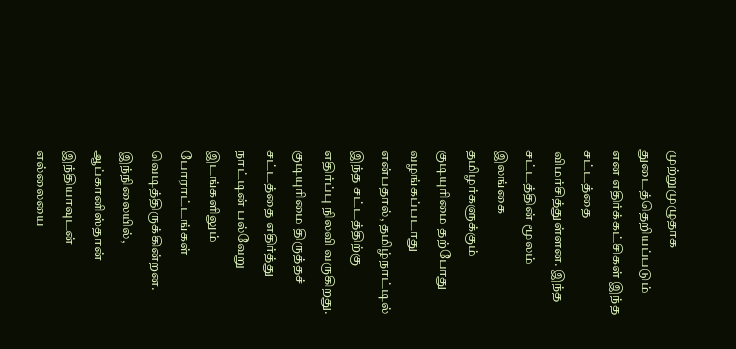முற்றுமுழுதாக துடைத்தெறியப்படும் என எதிர்க்கட்சிகள் இந்த சட்டத்தை விமர்சித்துள்ளன. இந்த சட்டத்தின் மூலம் இலங்கை தமிழர்களுக்கும் குடியுரிமை தற்போது வழங்கப்படாது என்பதால், தமிழ்நாட்டில் இந்த சட்டத்திற்கு எதிர்ப்பு நிலவி வருகிறது.
குடியுரிமை திருத்தச் சட்டத்தை எதிர்த்து நாட்டின் பல்வேறு இடங்களிலும் போராட்டங்கள் வெடித்திருக்கின்றன. இந்நிலையில், ஆப்கானிஸ்தான் இந்தியாவுடன் எல்லையை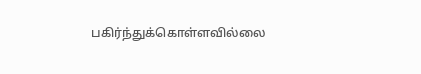பகிர்ந்துக்கொள்ளவில்லை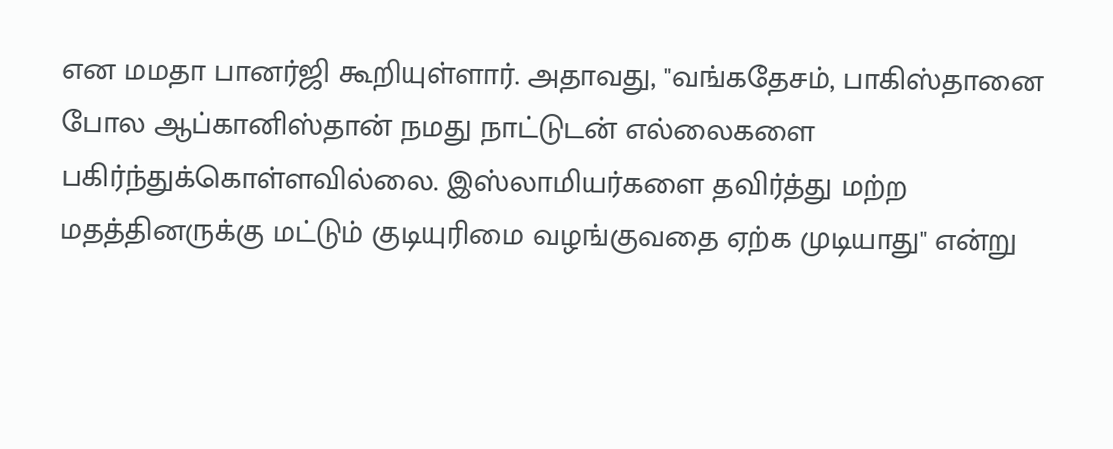என மமதா பானர்ஜி கூறியுள்ளார். அதாவது, "வங்கதேசம், பாகிஸ்தானை போல ஆப்கானிஸ்தான் நமது நாட்டுடன் எல்லைகளை பகிர்ந்துக்கொள்ளவில்லை. இஸ்லாமியர்களை தவிர்த்து மற்ற மதத்தினருக்கு மட்டும் குடியுரிமை வழங்குவதை ஏற்க முடியாது" என்று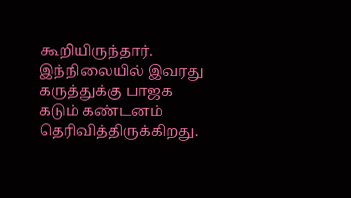கூறியிருந்தார்.
இந்நிலையில் இவரது கருத்துக்கு பாஜக கடும் கண்டனம் தெரிவித்திருக்கிறது.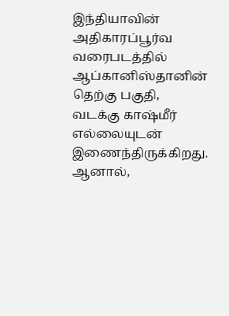இந்தியாவின் அதிகாரப்பூர்வ வரைபடத்தில் ஆப்கானிஸ்தானின் தெற்கு பகுதி, வடக்கு காஷ்மீர் எல்லையுடன் இணைந்திருக்கிறது. ஆனால்,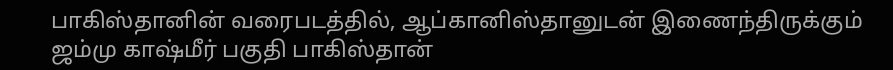பாகிஸ்தானின் வரைபடத்தில், ஆப்கானிஸ்தானுடன் இணைந்திருக்கும் ஜம்மு காஷ்மீர் பகுதி பாகிஸ்தான்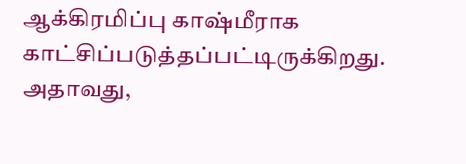ஆக்கிரமிப்பு காஷ்மீராக காட்சிப்படுத்தப்பட்டிருக்கிறது. அதாவது,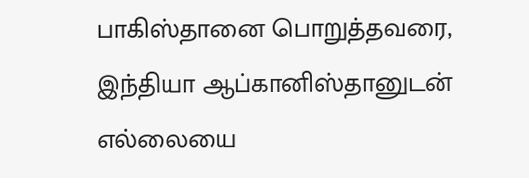பாகிஸ்தானை பொறுத்தவரை, இந்தியா ஆப்கானிஸ்தானுடன் எல்லையை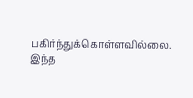பகிர்ந்துக்கொள்ளவில்லை.
இந்த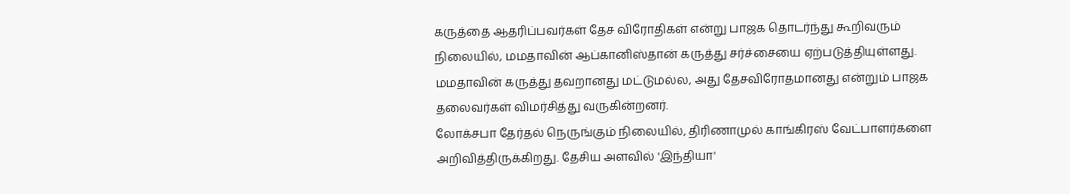கருத்தை ஆதரிப்பவர்கள் தேச விரோதிகள் என்று பாஜக தொடர்ந்து கூறிவரும் நிலையில், மமதாவின் ஆப்கானிஸ்தான் கருத்து சர்ச்சையை ஏற்படுத்தியுள்ளது. மமதாவின் கருத்து தவறானது மட்டுமல்ல, அது தேசவிரோதமானது என்றும் பாஜக தலைவர்கள் விமர்சித்து வருகின்றனர்.
லோக்சபா தேர்தல் நெருங்கும் நிலையில், திரிணாமுல் காங்கிரஸ் வேட்பாளர்களை அறிவித்திருக்கிறது. தேசிய அளவில் 'இந்தியா'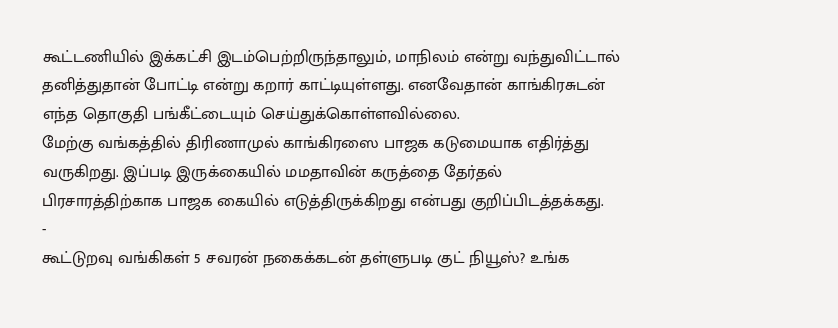கூட்டணியில் இக்கட்சி இடம்பெற்றிருந்தாலும், மாநிலம் என்று வந்துவிட்டால் தனித்துதான் போட்டி என்று கறார் காட்டியுள்ளது. எனவேதான் காங்கிரசுடன் எந்த தொகுதி பங்கீட்டையும் செய்துக்கொள்ளவில்லை.
மேற்கு வங்கத்தில் திரிணாமுல் காங்கிரஸை பாஜக கடுமையாக எதிர்த்து வருகிறது. இப்படி இருக்கையில் மமதாவின் கருத்தை தேர்தல் பிரசாரத்திற்காக பாஜக கையில் எடுத்திருக்கிறது என்பது குறிப்பிடத்தக்கது.
-
கூட்டுறவு வங்கிகள் 5 சவரன் நகைக்கடன் தள்ளுபடி குட் நியூஸ்? உங்க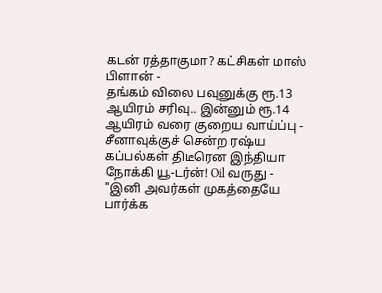கடன் ரத்தாகுமா? கட்சிகள் மாஸ் பிளான் -
தங்கம் விலை பவுனுக்கு ரூ.13 ஆயிரம் சரிவு.. இன்னும் ரூ.14 ஆயிரம் வரை குறைய வாய்ப்பு -
சீனாவுக்குச் சென்ற ரஷ்ய கப்பல்கள் திடீரென இந்தியா நோக்கி யூ-டர்ன்! Oil வருது -
"இனி அவர்கள் முகத்தையே பார்க்க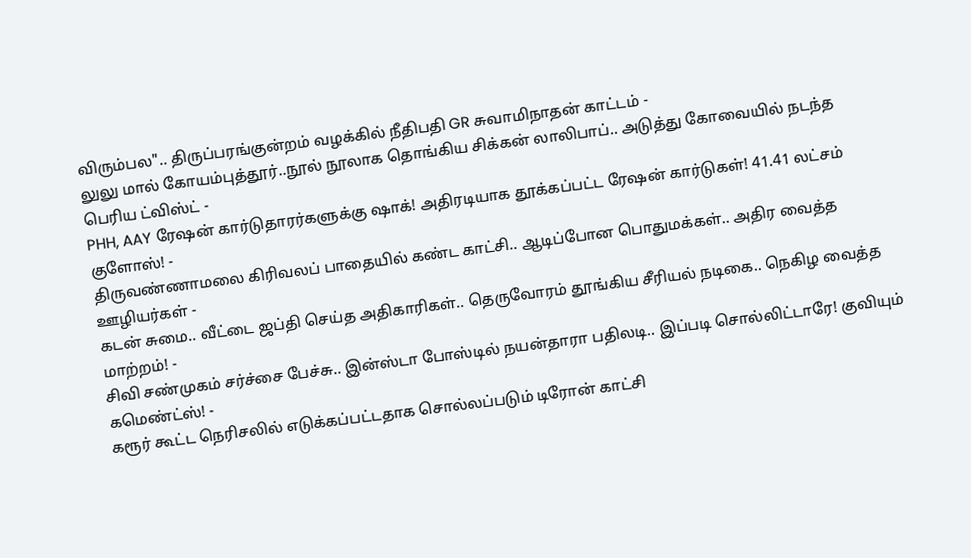விரும்பல".. திருப்பரங்குன்றம் வழக்கில் நீதிபதி GR சுவாமிநாதன் காட்டம் -
லுலு மால் கோயம்புத்தூர்..நூல் நூலாக தொங்கிய சிக்கன் லாலிபாப்.. அடுத்து கோவையில் நடந்த பெரிய ட்விஸ்ட் -
PHH, AAY ரேஷன் கார்டுதாரர்களுக்கு ஷாக்! அதிரடியாக தூக்கப்பட்ட ரேஷன் கார்டுகள்! 41.41 லட்சம் குளோஸ்! -
திருவண்ணாமலை கிரிவலப் பாதையில் கண்ட காட்சி.. ஆடிப்போன பொதுமக்கள்.. அதிர வைத்த ஊழியர்கள் -
கடன் சுமை.. வீட்டை ஜப்தி செய்த அதிகாரிகள்.. தெருவோரம் தூங்கிய சீரியல் நடிகை.. நெகிழ வைத்த மாற்றம்! -
சிவி சண்முகம் சர்ச்சை பேச்சு.. இன்ஸ்டா போஸ்டில் நயன்தாரா பதிலடி.. இப்படி சொல்லிட்டாரே! குவியும் கமெண்ட்ஸ்! -
கரூர் கூட்ட நெரிசலில் எடுக்கப்பட்டதாக சொல்லப்படும் டிரோன் காட்சி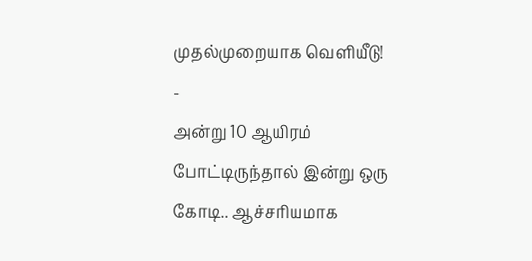முதல்முறையாக வெளியீடு! -
அன்று 10 ஆயிரம் போட்டிருந்தால் இன்று ஒரு கோடி.. ஆச்சரியமாக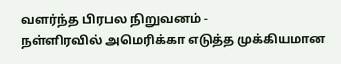வளர்ந்த பிரபல நிறுவனம் -
நள்ளிரவில் அமெரிக்கா எடுத்த முக்கியமான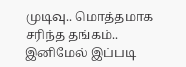முடிவு.. மொத்தமாக சரிந்த தங்கம்.. இனிமேல் இப்படி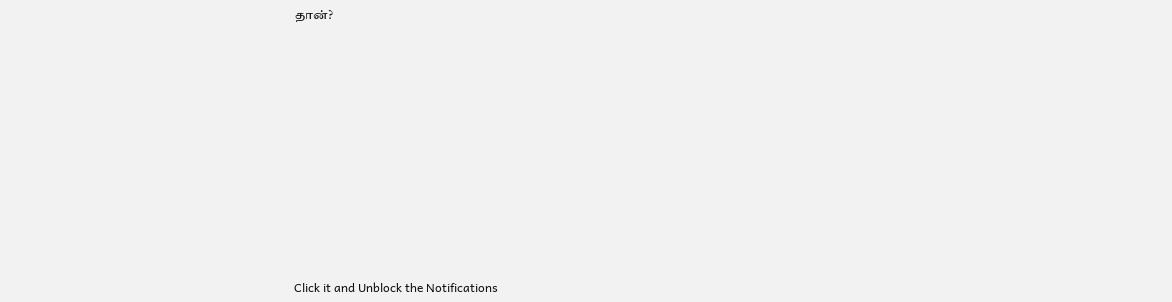தான்?












Click it and Unblock the Notifications